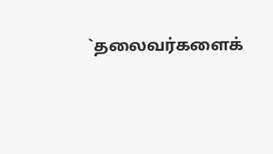`தலைவர்களைக்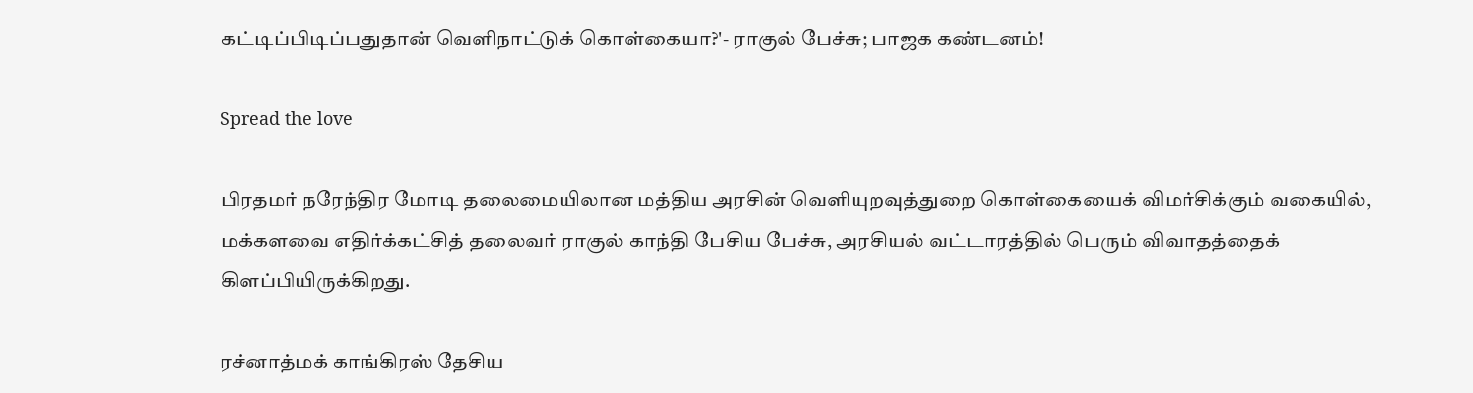கட்டிப்பிடிப்பதுதான் வெளிநாட்டுக் கொள்கையா?'- ராகுல் பேச்சு; பாஜக கண்டனம்!

Spread the love

பிரதமர் நரேந்திர மோடி தலைமையிலான மத்திய அரசின் வெளியுறவுத்துறை கொள்கையைக் விமர்சிக்கும் வகையில், மக்களவை எதிர்க்கட்சித் தலைவர் ராகுல் காந்தி பேசிய பேச்சு, அரசியல் வட்டாரத்தில் பெரும் விவாதத்தைக் கிளப்பியிருக்கிறது.

ரச்னாத்மக் காங்கிரஸ் தேசிய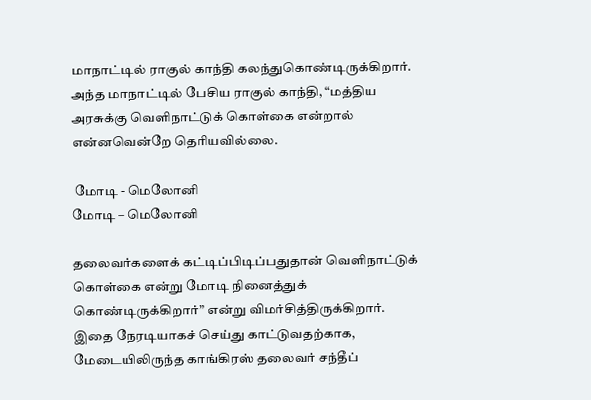மாநாட்டில் ராகுல் காந்தி கலந்துகொண்டிருக்கிறார். அந்த மாநாட்டில் பேசிய ராகுல் காந்தி, “மத்திய அரசுக்கு வெளிநாட்டுக் கொள்கை என்றால் என்னவென்றே தெரியவில்லை.

 மோடி - மெலோனி
மோடி – மெலோனி

தலைவர்களைக் கட்டிப்பிடிப்பதுதான் வெளிநாட்டுக் கொள்கை என்று மோடி நினைத்துக் கொண்டிருக்கிறார்” என்று விமர்சித்திருக்கிறார். இதை நேரடியாகச் செய்து காட்டுவதற்காக, மேடையிலிருந்த காங்கிரஸ் தலைவர் சந்தீப்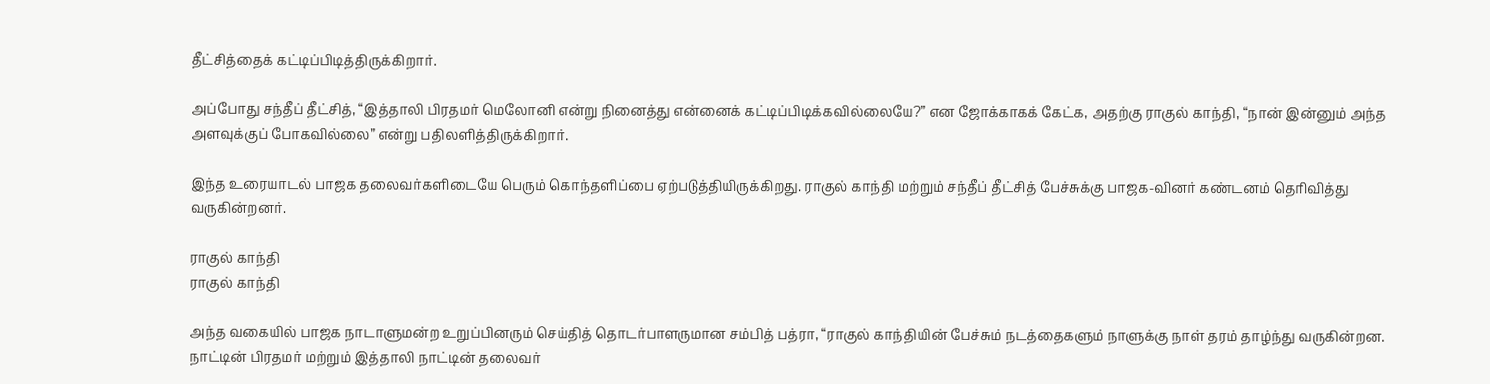தீட்சித்தைக் கட்டிப்பிடித்திருக்கிறார்.

அப்போது சந்தீப் தீட்சித், “இத்தாலி பிரதமர் மெலோனி என்று நினைத்து என்னைக் கட்டிப்பிடிக்கவில்லையே?” என ஜோக்காகக் கேட்க, அதற்கு ராகுல் காந்தி, “நான் இன்னும் அந்த அளவுக்குப் போகவில்லை” என்று பதிலளித்திருக்கிறார்.

இந்த உரையாடல் பாஜக தலைவர்களிடையே பெரும் கொந்தளிப்பை ஏற்படுத்தியிருக்கிறது. ராகுல் காந்தி மற்றும் சந்தீப் தீட்சித் பேச்சுக்கு பாஜக-வினர் கண்டனம் தெரிவித்து வருகின்றனர்.

ராகுல் காந்தி
ராகுல் காந்தி

அந்த வகையில் பாஜக நாடாளுமன்ற உறுப்பினரும் செய்தித் தொடர்பாளருமான சம்பித் பத்ரா, “ராகுல் காந்தியின் பேச்சும் நடத்தைகளும் நாளுக்கு நாள் தரம் தாழ்ந்து வருகின்றன. நாட்டின் பிரதமர் மற்றும் இத்தாலி நாட்டின் தலைவர்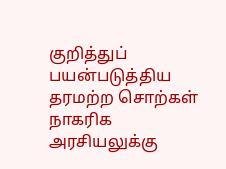குறித்துப் பயன்படுத்திய தரமற்ற சொற்கள் நாகரிக அரசியலுக்கு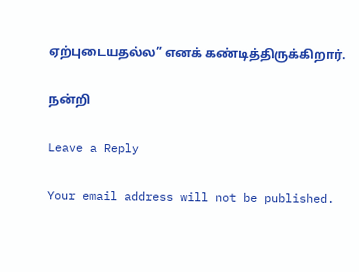ஏற்புடையதல்ல” எனக் கண்டித்திருக்கிறார்.

நன்றி

Leave a Reply

Your email address will not be published.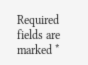Required fields are marked *